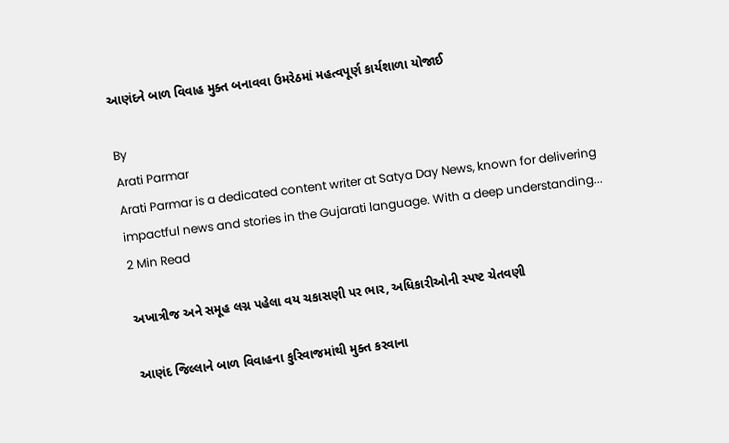આણંદને બાળ વિવાહ મુક્ત બનાવવા ઉમરેઠમાં મહત્વપૂર્ણ કાર્યશાળા યોજાઈ

By
Arati Parmar
Arati Parmar is a dedicated content writer at Satya Day News, known for delivering impactful news and stories in the Gujarati language. With a deep understanding...
2 Min Read

અખાત્રીજ અને સમૂહ લગ્ન પહેલા વય ચકાસણી પર ભાર, અધિકારીઓની સ્પષ્ટ ચેતવણી

આણંદ જિલ્લાને બાળ વિવાહના કુરિવાજમાંથી મુક્ત કરવાના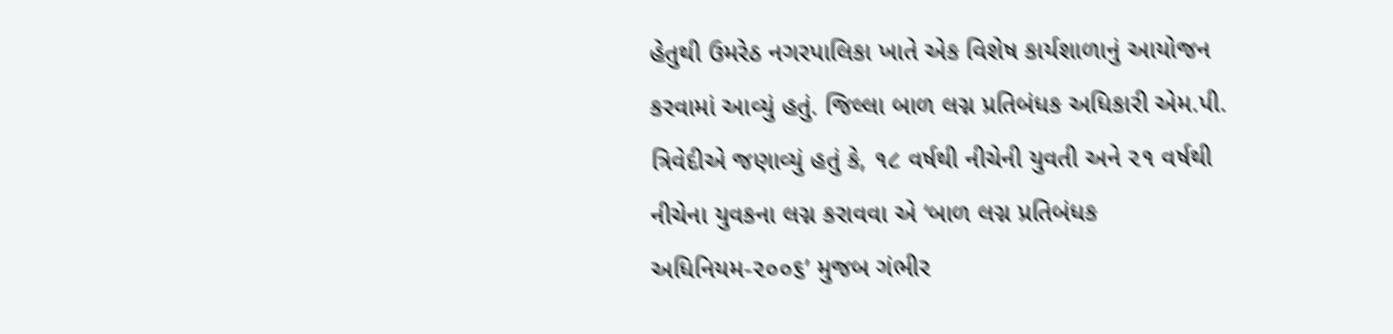હેતુથી ઉમરેઠ નગરપાલિકા ખાતે એક વિશેષ કાર્યશાળાનું આયોજન કરવામાં આવ્યું હતું. જિલ્લા બાળ લગ્ન પ્રતિબંધક અધિકારી એમ.પી. ત્રિવેદીએ જણાવ્યું હતું કે, ૧૮ વર્ષથી નીચેની યુવતી અને ૨૧ વર્ષથી નીચેના યુવકના લગ્ન કરાવવા એ ‘બાળ લગ્ન પ્રતિબંધક અધિનિયમ-૨૦૦૬’ મુજબ ગંભીર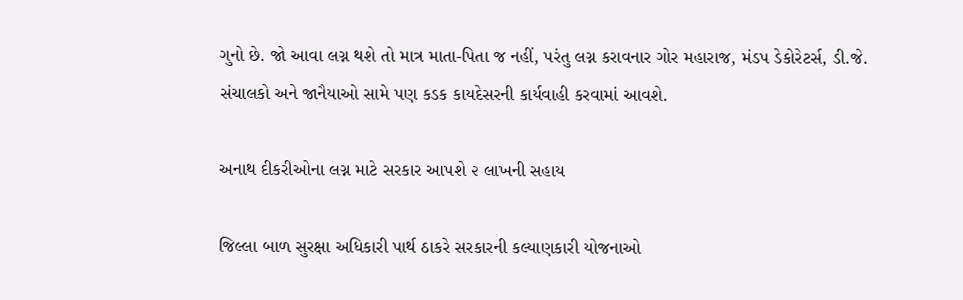ગુનો છે. જો આવા લગ્ન થશે તો માત્ર માતા-પિતા જ નહીં, પરંતુ લગ્ન કરાવનાર ગોર મહારાજ, મંડપ ડેકોરેટર્સ, ડી.જે. સંચાલકો અને જાનૈયાઓ સામે પણ કડક કાયદેસરની કાર્યવાહી કરવામાં આવશે.

અનાથ દીકરીઓના લગ્ન માટે સરકાર આપશે ૨ લાખની સહાય

જિલ્લા બાળ સુરક્ષા અધિકારી પાર્થ ઠાકરે સરકારની કલ્યાણકારી યોજનાઓ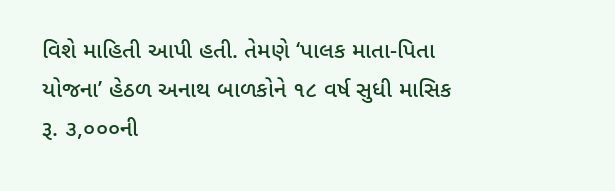વિશે માહિતી આપી હતી. તેમણે ‘પાલક માતા-પિતા યોજના’ હેઠળ અનાથ બાળકોને ૧૮ વર્ષ સુધી માસિક રૂ. ૩,૦૦૦ની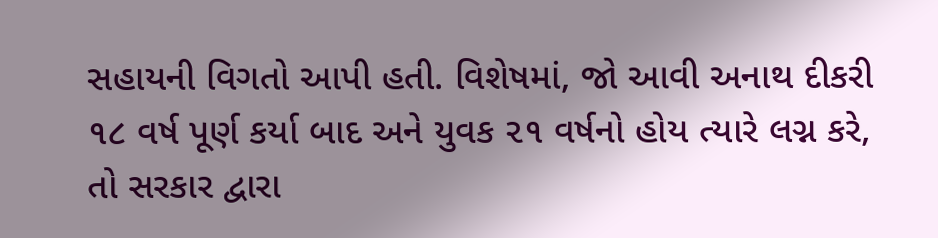સહાયની વિગતો આપી હતી. વિશેષમાં, જો આવી અનાથ દીકરી ૧૮ વર્ષ પૂર્ણ કર્યા બાદ અને યુવક ૨૧ વર્ષનો હોય ત્યારે લગ્ન કરે, તો સરકાર દ્વારા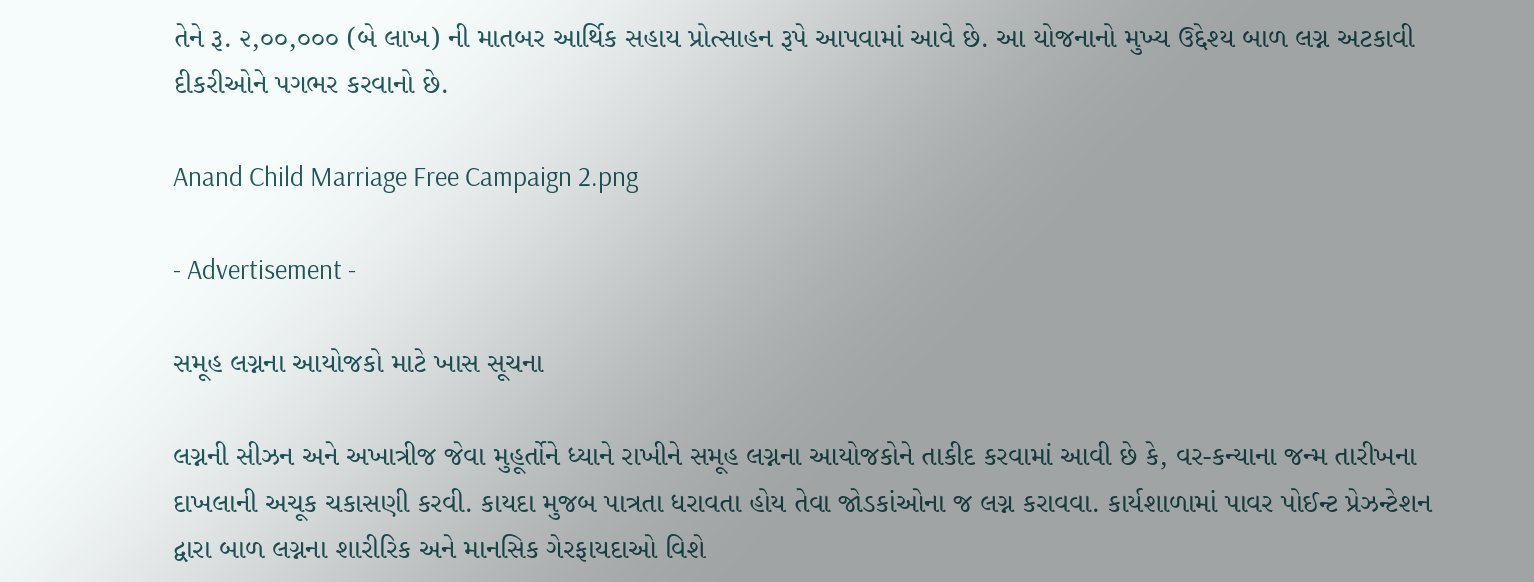તેને રૂ. ૨,૦૦,૦૦૦ (બે લાખ) ની માતબર આર્થિક સહાય પ્રોત્સાહન રૂપે આપવામાં આવે છે. આ યોજનાનો મુખ્ય ઉદ્દેશ્ય બાળ લગ્ન અટકાવી દીકરીઓને પગભર કરવાનો છે.

Anand Child Marriage Free Campaign 2.png

- Advertisement -

સમૂહ લગ્નના આયોજકો માટે ખાસ સૂચના

લગ્નની સીઝન અને અખાત્રીજ જેવા મુહૂર્તોને ધ્યાને રાખીને સમૂહ લગ્નના આયોજકોને તાકીદ કરવામાં આવી છે કે, વર-કન્યાના જન્મ તારીખના દાખલાની અચૂક ચકાસણી કરવી. કાયદા મુજબ પાત્રતા ધરાવતા હોય તેવા જોડકાંઓના જ લગ્ન કરાવવા. કાર્યશાળામાં પાવર પોઈન્ટ પ્રેઝન્ટેશન દ્વારા બાળ લગ્નના શારીરિક અને માનસિક ગેરફાયદાઓ વિશે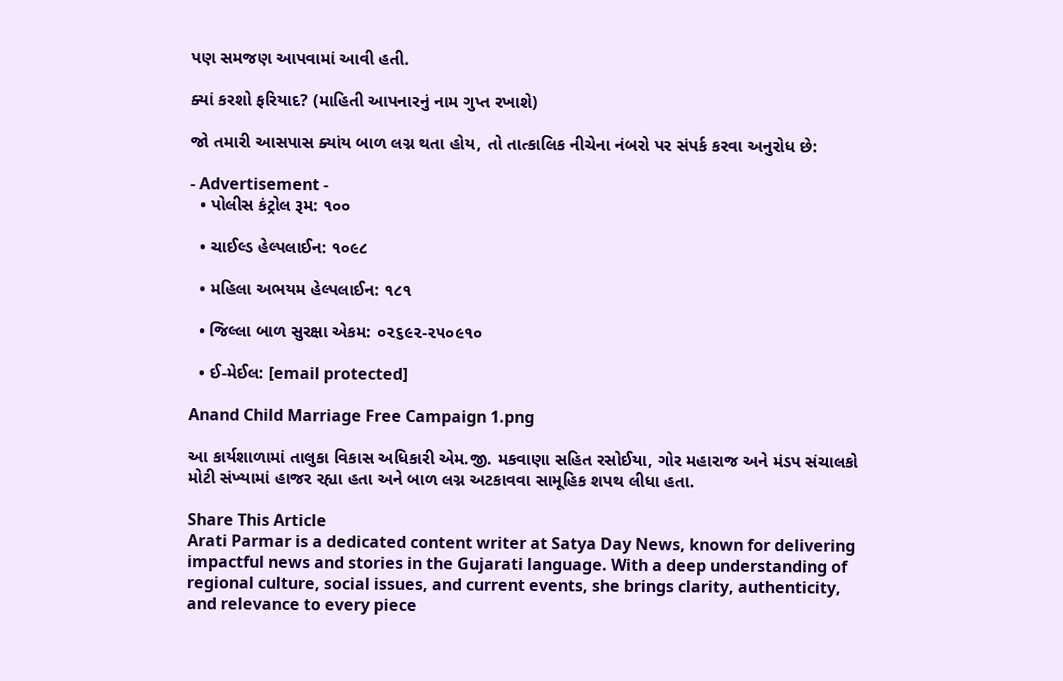પણ સમજણ આપવામાં આવી હતી.

ક્યાં કરશો ફરિયાદ? (માહિતી આપનારનું નામ ગુપ્ત રખાશે)

જો તમારી આસપાસ ક્યાંય બાળ લગ્ન થતા હોય, તો તાત્કાલિક નીચેના નંબરો પર સંપર્ક કરવા અનુરોધ છે:

- Advertisement -
  • પોલીસ કંટ્રોલ રૂમ: ૧૦૦

  • ચાઈલ્ડ હેલ્પલાઈન: ૧૦૯૮

  • મહિલા અભયમ હેલ્પલાઈન: ૧૮૧

  • જિલ્લા બાળ સુરક્ષા એકમ: ૦૨૬૯૨-૨૫૦૯૧૦

  • ઈ-મેઈલ: [email protected]

Anand Child Marriage Free Campaign 1.png

આ કાર્યશાળામાં તાલુકા વિકાસ અધિકારી એમ.જી. મકવાણા સહિત રસોઈયા, ગોર મહારાજ અને મંડપ સંચાલકો મોટી સંખ્યામાં હાજર રહ્યા હતા અને બાળ લગ્ન અટકાવવા સામૂહિક શપથ લીધા હતા.

Share This Article
Arati Parmar is a dedicated content writer at Satya Day News, known for delivering impactful news and stories in the Gujarati language. With a deep understanding of regional culture, social issues, and current events, she brings clarity, authenticity, and relevance to every piece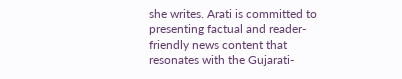she writes. Arati is committed to presenting factual and reader-friendly news content that resonates with the Gujarati-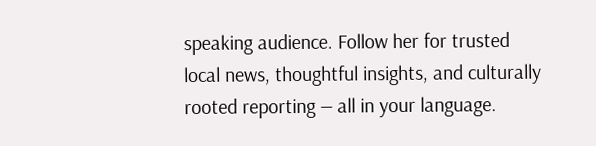speaking audience. Follow her for trusted local news, thoughtful insights, and culturally rooted reporting — all in your language.